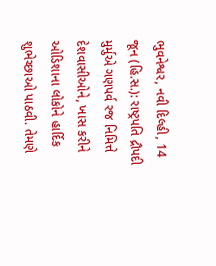ભુવનેશ્વર, નવી દિલ્હી, 14 જૂન (હિ.સ.): રાષ્ટ્રપતિ દ્રૌપદી મુર્મુએ ગણપર્વ રજ નિમિત્તે દેશવાસીઓને, ખાસ કરીને ઓડિશાના લોકોને હાર્દિક શુભેચ્છાઓ પાઠવી. તેમણે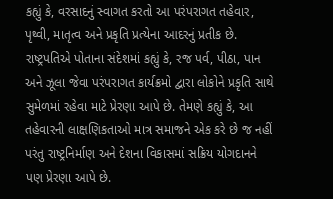કહ્યું કે, વરસાદનું સ્વાગત કરતો આ પરંપરાગત તહેવાર, પૃથ્વી, માતૃત્વ અને પ્રકૃતિ પ્રત્યેના આદરનું પ્રતીક છે.
રાષ્ટ્રપતિએ પોતાના સંદેશમાં કહ્યું કે, રજ પર્વ, પીઠા, પાન અને ઝૂલા જેવા પરંપરાગત કાર્યક્રમો દ્વારા લોકોને પ્રકૃતિ સાથે સુમેળમાં રહેવા માટે પ્રેરણા આપે છે. તેમણે કહ્યું કે, આ તહેવારની લાક્ષણિકતાઓ માત્ર સમાજને એક કરે છે જ નહીં પરંતુ રાષ્ટ્રનિર્માણ અને દેશના વિકાસમાં સક્રિય યોગદાનને પણ પ્રેરણા આપે છે.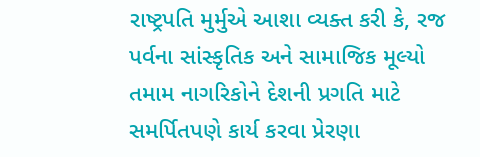રાષ્ટ્રપતિ મુર્મુએ આશા વ્યક્ત કરી કે, રજ પર્વના સાંસ્કૃતિક અને સામાજિક મૂલ્યો તમામ નાગરિકોને દેશની પ્રગતિ માટે સમર્પિતપણે કાર્ય કરવા પ્રેરણા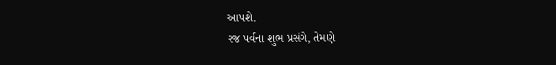આપશે.
રજ પર્વના શુભ પ્રસંગે, તેમણે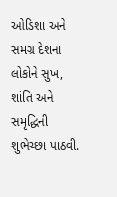ઓડિશા અને સમગ્ર દેશના લોકોને સુખ, શાંતિ અને સમૃદ્ધિની શુભેચ્છા પાઠવી.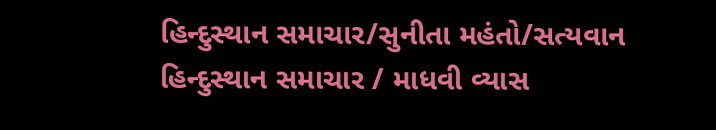હિન્દુસ્થાન સમાચાર/સુનીતા મહંતો/સત્યવાન
હિન્દુસ્થાન સમાચાર / માધવી વ્યાસ